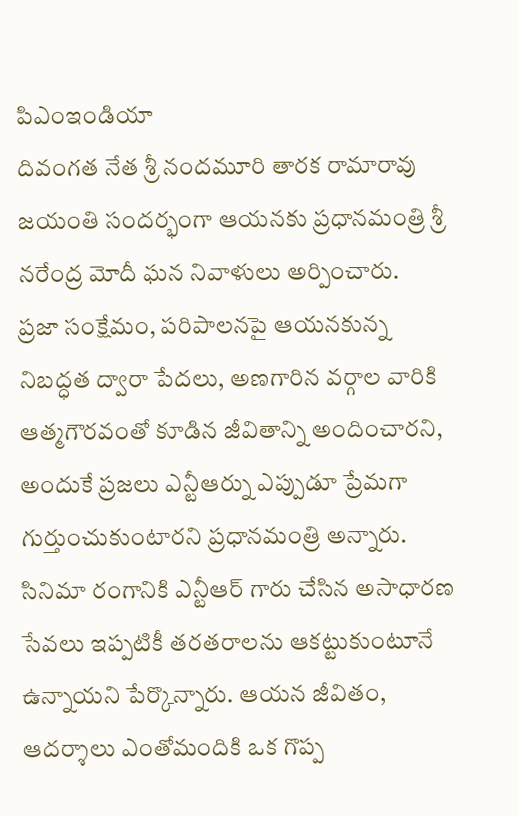పిఎంఇండియా
దివంగత నేత శ్రీ నందమూరి తారక రామారావు జయంతి సందర్భంగా ఆయనకు ప్రధానమంత్రి శ్రీ నరేంద్ర మోదీ ఘన నివాళులు అర్పించారు.
ప్రజా సంక్షేమం, పరిపాలనపై ఆయనకున్న నిబద్ధత ద్వారా పేదలు, అణగారిన వర్గాల వారికి ఆత్మగౌరవంతో కూడిన జీవితాన్ని అందించారని, అందుకే ప్రజలు ఎన్టీఆర్ను ఎప్పుడూ ప్రేమగా గుర్తుంచుకుంటారని ప్రధానమంత్రి అన్నారు.
సినిమా రంగానికి ఎన్టీఆర్ గారు చేసిన అసాధారణ సేవలు ఇప్పటికీ తరతరాలను ఆకట్టుకుంటూనే ఉన్నాయని పేర్కొన్నారు. ఆయన జీవితం, ఆదర్శాలు ఎంతోమందికి ఒక గొప్ప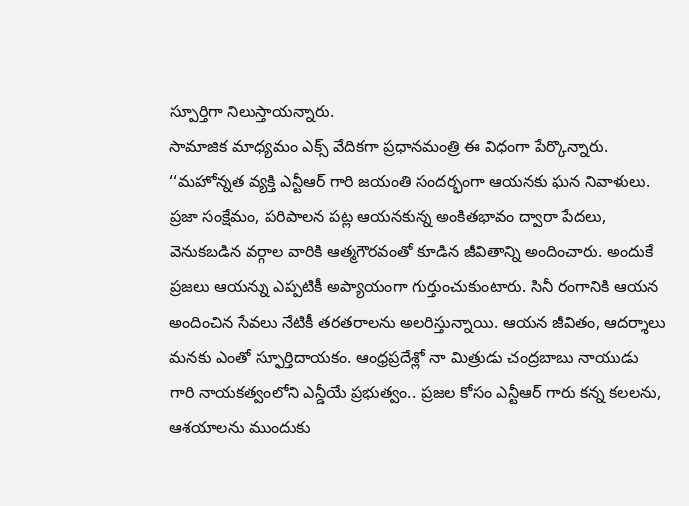స్పూర్తిగా నిలుస్తాయన్నారు.
సామాజిక మాధ్యమం ఎక్స్ వేదికగా ప్రధానమంత్రి ఈ విధంగా పేర్కొన్నారు.
‘‘మహోన్నత వ్యక్తి ఎన్టీఆర్ గారి జయంతి సందర్భంగా ఆయనకు ఘన నివాళులు. ప్రజా సంక్షేమం, పరిపాలన పట్ల ఆయనకున్న అంకితభావం ద్వారా పేదలు, వెనుకబడిన వర్గాల వారికి ఆత్మగౌరవంతో కూడిన జీవితాన్ని అందించారు. అందుకే ప్రజలు ఆయన్ను ఎప్పటికీ అప్యాయంగా గుర్తుంచుకుంటారు. సినీ రంగానికి ఆయన అందించిన సేవలు నేటికీ తరతరాలను అలరిస్తున్నాయి. ఆయన జీవితం, ఆదర్శాలు మనకు ఎంతో స్ఫూర్తిదాయకం. ఆంధ్రప్రదేశ్లో నా మిత్రుడు చంద్రబాబు నాయుడు గారి నాయకత్వంలోని ఎన్డీయే ప్రభుత్వం.. ప్రజల కోసం ఎన్టీఆర్ గారు కన్న కలలను, ఆశయాలను ముందుకు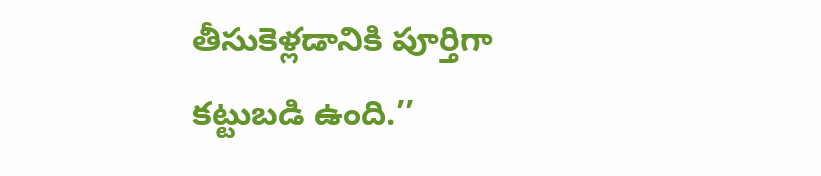తీసుకెళ్లడానికి పూర్తిగా కట్టుబడి ఉంది.’’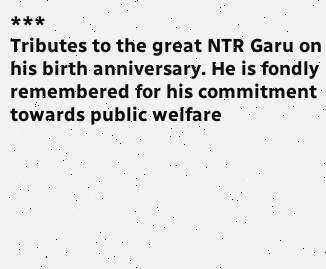***
Tributes to the great NTR Garu on his birth anniversary. He is fondly remembered for his commitment towards public welfare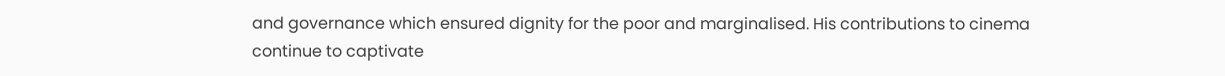and governance which ensured dignity for the poor and marginalised. His contributions to cinema continue to captivate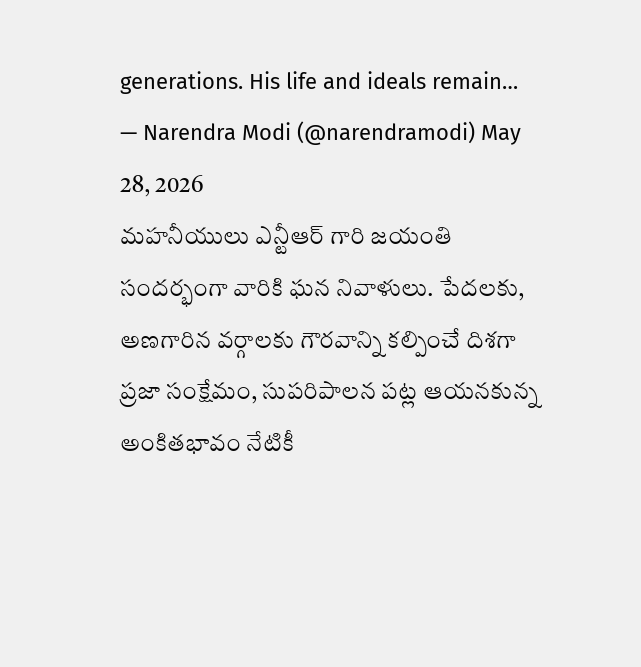generations. His life and ideals remain…
— Narendra Modi (@narendramodi) May 28, 2026
మహనీయులు ఎన్టీఆర్ గారి జయంతి సందర్భంగా వారికి ఘన నివాళులు. పేదలకు, అణగారిన వర్గాలకు గౌరవాన్ని కల్పించే దిశగా ప్రజా సంక్షేమం, సుపరిపాలన పట్ల ఆయనకున్న అంకితభావం నేటికీ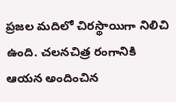ప్రజల మదిలో చిరస్థాయిగా నిలిచి ఉంది. చలనచిత్ర రంగానికి ఆయన అందించిన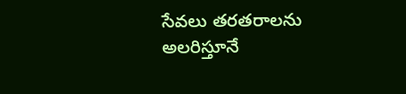సేవలు తరతరాలను అలరిస్తూనే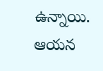ఉన్నాయి. ఆయన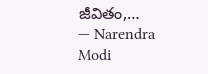జీవితం,…
— Narendra Modi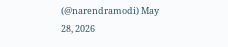(@narendramodi) May 28, 2026